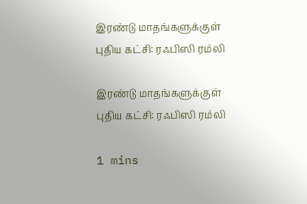இரண்டு மாதங்களுக்குள் புதிய கட்சி: ரஃபிஸி ரம்லி

இரண்டு மாதங்களுக்குள் புதிய கட்சி: ரஃபிஸி ரம்லி

1 mins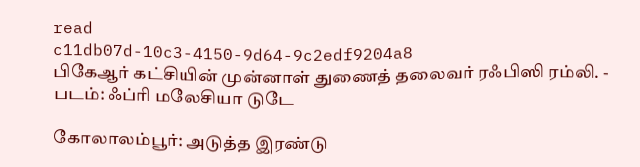read
c11db07d-10c3-4150-9d64-9c2edf9204a8
பிகேஆர் கட்சியின் முன்னாள் துணைத் தலைவர் ரஃபிஸி ரம்லி. - படம்: ஃப்ரி மலேசியா டுடே

கோலாலம்பூர்: அடுத்த இரண்டு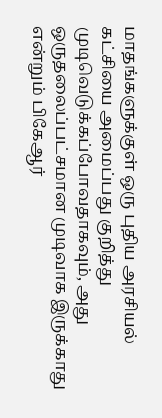மாதங்களுக்குள் ஒரு புதிய அரசியல் கட்சியை அமைப்பது குறித்து முடிவெடுக்கப்போவதாகவும், அது ஒருதலைப்பட்சமான முடிவாக இருக்காது என்றும் பிகேஆர்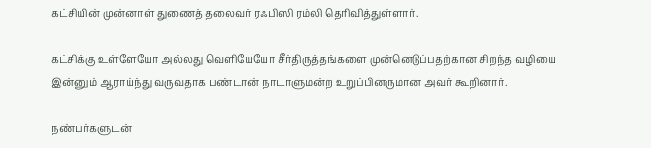கட்சியின் முன்னாள் துணைத் தலைவர் ரஃபிஸி ரம்லி தெரிவித்துள்ளார்.

கட்சிக்கு உள்ளேயோ அல்லது வெளியேயோ சீர்திருத்தங்களை முன்னெடுப்பதற்கான சிறந்த வழியை இன்னும் ஆராய்ந்து வருவதாக பண்டான் நாடாளுமன்ற உறுப்பினருமான அவர் கூறினார்.

நண்பர்களுடன்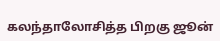கலந்தாலோசித்த பிறகு ஜூன்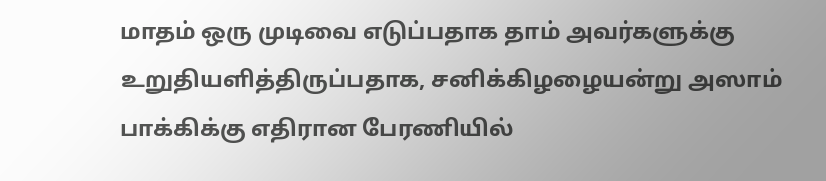மாதம் ஒரு முடிவை எடுப்பதாக தாம் அவர்களுக்கு உறுதியளித்திருப்பதாக, சனிக்கிழழையன்று அஸாம் பாக்கிக்கு எதிரான பேரணியில்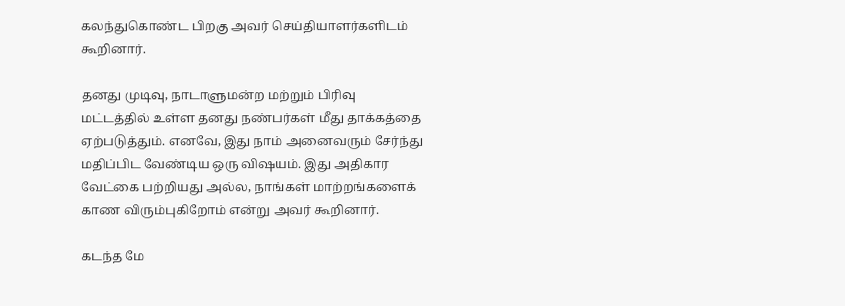கலந்துகொண்ட பிறகு அவர் செய்தியாளர்களிடம் கூறினார்.

தனது முடிவு, நாடாளுமன்ற மற்றும் பிரிவு மட்டத்தில் உள்ள தனது நண்பர்கள் மீது தாக்கத்தை ஏற்படுத்தும். எனவே, இது நாம் அனைவரும் சேர்ந்து மதிப்பிட வேண்டிய ஒரு விஷயம். இது அதிகார வேட்கை பற்றியது அல்ல, நாங்கள் மாற்றங்களைக் காண விரும்புகிறோம் என்று அவர் கூறினார்.

கடந்த மே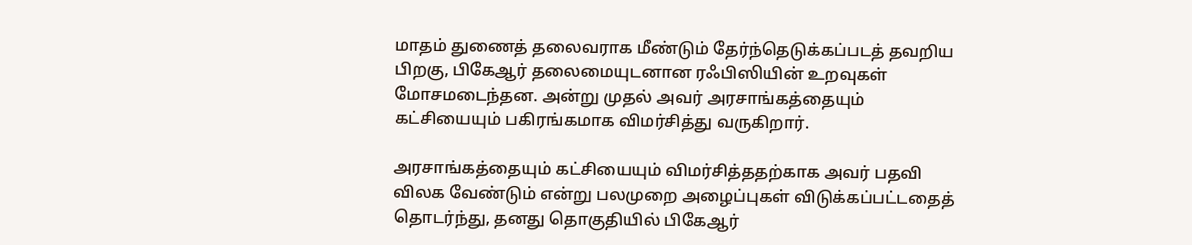மாதம் துணைத் தலைவராக மீண்டும் தேர்ந்தெடுக்கப்படத் தவறிய பிறகு, பிகேஆர் தலைமையுடனான ரஃபிஸியின் உறவுகள் மோசமடைந்தன. அன்று முதல் அவர் அரசாங்கத்தையும் கட்சியையும் பகிரங்கமாக விமர்சித்து வருகிறார்.

அரசாங்கத்தையும் கட்சியையும் விமர்சித்ததற்காக அவர் பதவி விலக வேண்டும் என்று பலமுறை அழைப்புகள் விடுக்கப்பட்டதைத் தொடர்ந்து, தனது தொகுதியில் பிகேஆர்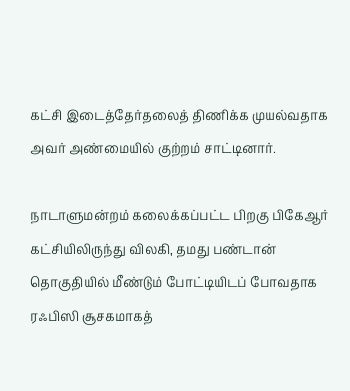கட்சி இடைத்தேர்தலைத் திணிக்க முயல்வதாக அவர் அண்மையில் குற்றம் சாட்டினார்.

நாடாளுமன்றம் கலைக்கப்பட்ட பிறகு பிகேஆர் கட்சியிலிருந்து விலகி, தமது பண்டான் தொகுதியில் மீண்டும் போட்டியிடப் போவதாக ரஃபிஸி சூசகமாகத்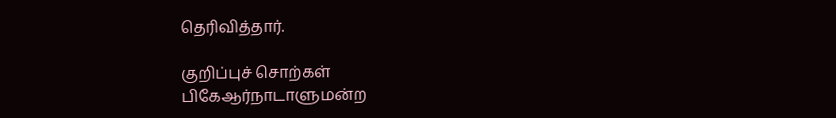தெரிவித்தார்.

குறிப்புச் சொற்கள்
பிகேஆர்நாடாளுமன்ற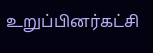உறுப்பினர்கட்சி